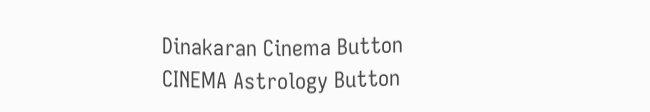Dinakaran Cinema Button CINEMA Astrology Button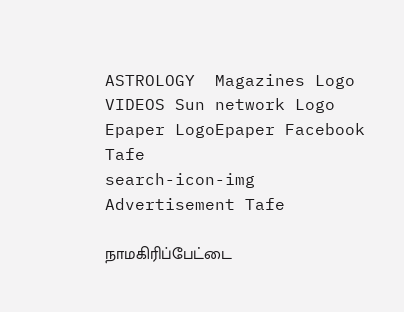ASTROLOGY  Magazines Logo VIDEOS Sun network Logo Epaper LogoEpaper Facebook
Tafe
search-icon-img
Advertisement Tafe

நாமகிரிப்பேட்டை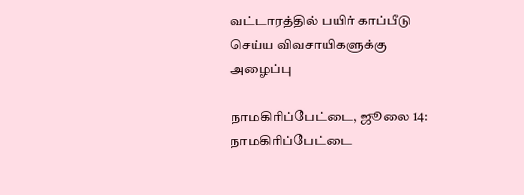வட்டாரத்தில் பயிர் காப்பீடு செய்ய விவசாயிகளுக்கு அழைப்பு

நாமகிரிப்பேட்டை, ஜூலை 14: நாமகிரிப்பேட்டை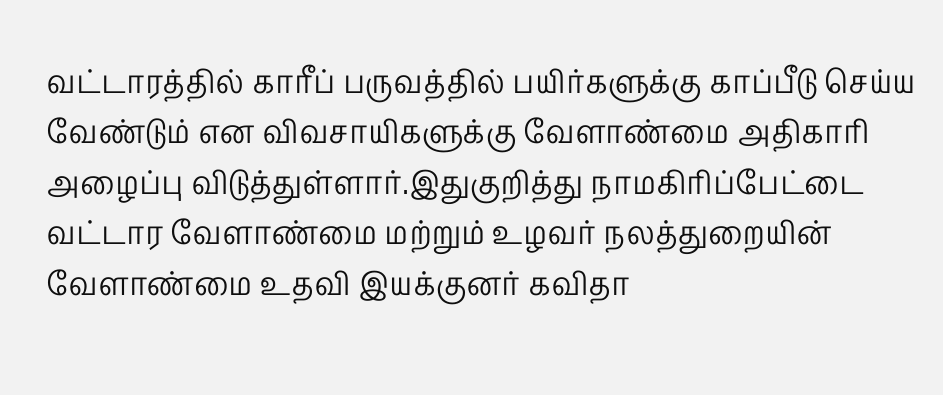வட்டாரத்தில் காரீப் பருவத்தில் பயிர்களுக்கு காப்பீடு செய்ய வேண்டும் என விவசாயிகளுக்கு வேளாண்மை அதிகாரி அழைப்பு விடுத்துள்ளார்.இதுகுறித்து நாமகிரிப்பேட்டை வட்டார வேளாண்மை மற்றும் உழவர் நலத்துறையின் வேளாண்மை உதவி இயக்குனர் கவிதா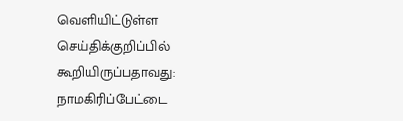வெளியிட்டுள்ள செய்திக்குறிப்பில் கூறியிருப்பதாவது: நாமகிரிப்பேட்டை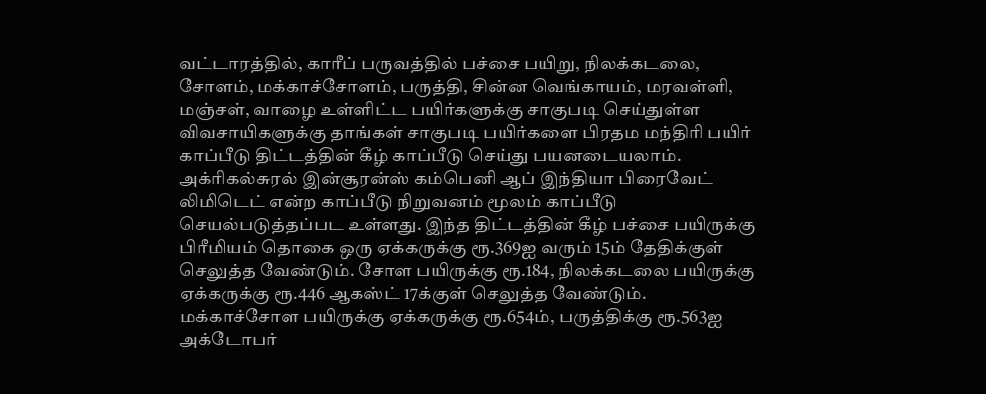வட்டாரத்தில், காரீப் பருவத்தில் பச்சை பயிறு, நிலக்கடலை, சோளம், மக்காச்சோளம், பருத்தி, சின்ன வெங்காயம், மரவள்ளி, மஞ்சள், வாழை உள்ளிட்ட பயிர்களுக்கு சாகுபடி செய்துள்ள விவசாயிகளுக்கு தாங்கள் சாகுபடி பயிர்களை பிரதம மந்திரி பயிர் காப்பீடு திட்டத்தின் கீழ் காப்பீடு செய்து பயனடையலாம். அக்ரிகல்சுரல் இன்சூரன்ஸ் கம்பெனி ஆப் இந்தியா பிரைவேட் லிமிடெட் என்ற காப்பீடு நிறுவனம் மூலம் காப்பீடு செயல்படுத்தப்பட உள்ளது. இந்த திட்டத்தின் கீழ் பச்சை பயிருக்கு பிரீமியம் தொகை ஒரு ஏக்கருக்கு ரூ.369ஐ வரும் 15ம் தேதிக்குள் செலுத்த வேண்டும். சோள பயிருக்கு ரூ.184, நிலக்கடலை பயிருக்கு ஏக்கருக்கு ரூ.446 ஆகஸ்ட் 17க்குள் செலுத்த வேண்டும். மக்காச்சோள பயிருக்கு ஏக்கருக்கு ரூ.654ம், பருத்திக்கு ரூ.563ஐ அக்டோபர்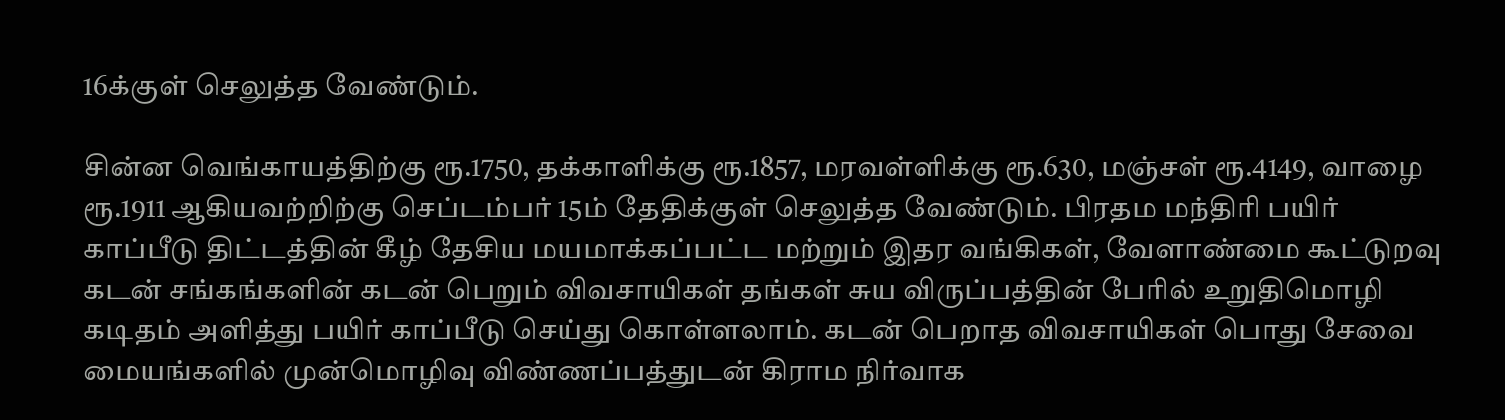16க்குள் செலுத்த வேண்டும்.

சின்ன வெங்காயத்திற்கு ரூ.1750, தக்காளிக்கு ரூ.1857, மரவள்ளிக்கு ரூ.630, மஞ்சள் ரூ.4149, வாழை ரூ.1911 ஆகியவற்றிற்கு செப்டம்பர் 15ம் தேதிக்குள் செலுத்த வேண்டும். பிரதம மந்திரி பயிர் காப்பீடு திட்டத்தின் கீழ் தேசிய மயமாக்கப்பட்ட மற்றும் இதர வங்கிகள், வேளாண்மை கூட்டுறவு கடன் சங்கங்களின் கடன் பெறும் விவசாயிகள் தங்கள் சுய விருப்பத்தின் பேரில் உறுதிமொழி கடிதம் அளித்து பயிர் காப்பீடு செய்து கொள்ளலாம். கடன் பெறாத விவசாயிகள் பொது சேவை மையங்களில் முன்மொழிவு விண்ணப்பத்துடன் கிராம நிர்வாக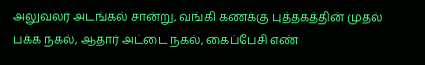அலுவலர் அடங்கல் சான்று, வங்கி கணக்கு புத்தகத்தின் முதல் பக்க நகல், ஆதார் அட்டை நகல், கைப்பேசி எண்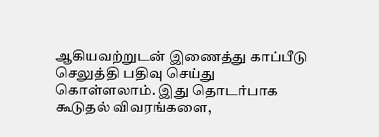ஆகியவற்றுடன் இணைத்து காப்பீடு செலுத்தி பதிவு செய்து கொள்ளலாம். இது தொடர்பாக கூடுதல் விவரங்களை,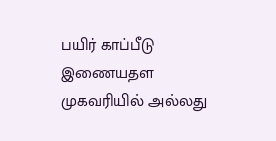பயிர் காப்பீடு இணையதள முகவரியில் அல்லது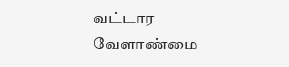வட்டார வேளாண்மை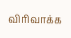விரிவாக்க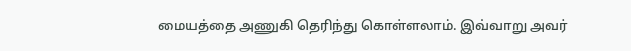மையத்தை அணுகி தெரிந்து கொள்ளலாம். இவ்வாறு அவர்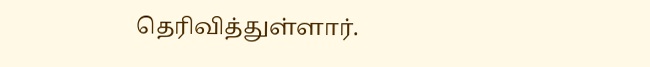தெரிவித்துள்ளார்.